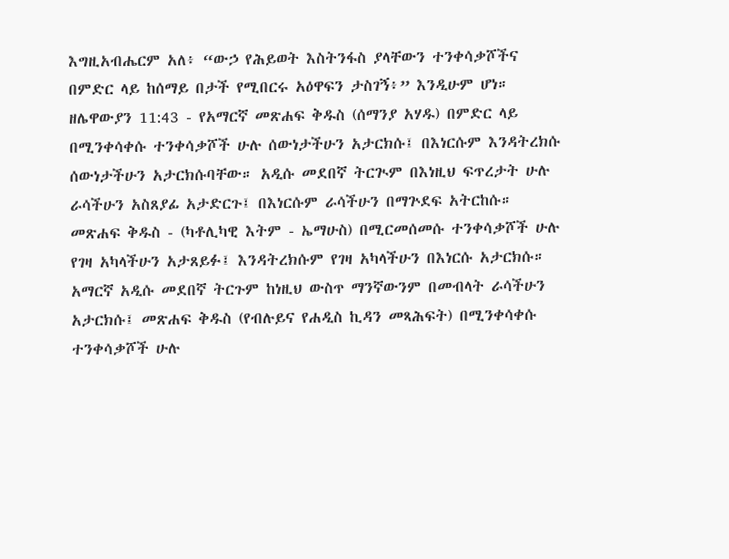እግዚአብሔርም አለ፥ “ውኃ የሕይወት እስትንፋስ ያላቸውን ተንቀሳቃሾችና በምድር ላይ ከሰማይ በታች የሚበርሩ አዕዋፍን ታስገኝ፥” እንዲሁም ሆነ።
ዘሌዋውያን 11:43 - የአማርኛ መጽሐፍ ቅዱስ (ሰማንያ አሃዱ) በምድር ላይ በሚንቀሳቀሱ ተንቀሳቃሾች ሁሉ ሰውነታችሁን አታርክሱ፤ በእነርሱም እንዳትረክሱ ሰውነታችሁን አታርክሱባቸው። አዲሱ መደበኛ ትርጒም በእነዚህ ፍጥረታት ሁሉ ራሳችሁን አስጸያፊ አታድርጉ፤ በእነርሱም ራሳችሁን በማጕደፍ አትርከሱ። መጽሐፍ ቅዱስ - (ካቶሊካዊ እትም - ኤማሁስ) በሚርመሰመሱ ተንቀሳቃሾች ሁሉ የገዛ አካላችሁን አታጸይፉ፤ እንዳትረክሱም የገዛ አካላችሁን በእነርሱ አታርክሱ። አማርኛ አዲሱ መደበኛ ትርጉም ከነዚህ ውስጥ ማንኛውንም በመብላት ራሳችሁን አታርክሱ፤ መጽሐፍ ቅዱስ (የብሉይና የሐዲስ ኪዳን መጻሕፍት) በሚንቀሳቀሱ ተንቀሳቃሾች ሁሉ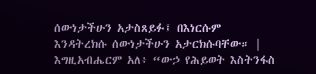ሰውነታችሁን አታስጸይፉ፤ በእነርሱም እንዳትረክሱ ሰውነታችሁን አታርክሱባቸው። |
እግዚአብሔርም አለ፥ “ውኃ የሕይወት እስትንፋስ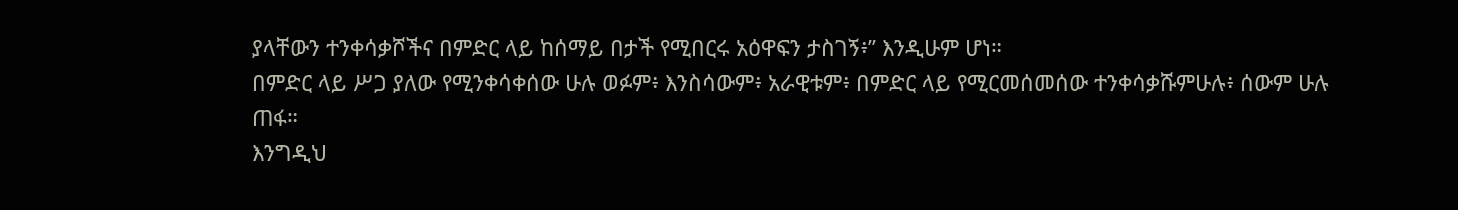ያላቸውን ተንቀሳቃሾችና በምድር ላይ ከሰማይ በታች የሚበርሩ አዕዋፍን ታስገኝ፥” እንዲሁም ሆነ።
በምድር ላይ ሥጋ ያለው የሚንቀሳቀሰው ሁሉ ወፉም፥ እንስሳውም፥ አራዊቱም፥ በምድር ላይ የሚርመሰመሰው ተንቀሳቃሹምሁሉ፥ ሰውም ሁሉ ጠፋ።
እንግዲህ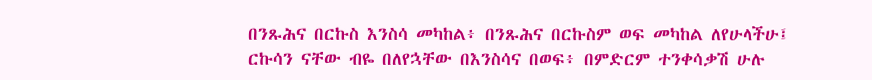በንጹሕና በርኩስ እንስሳ መካከል፥ በንጹሕና በርኩስም ወፍ መካከል ለየሁላችሁ፤ ርኩሳን ናቸው ብዬ በለየኋቸው በእንስሳና በወፍ፥ በምድርም ተንቀሳቃሽ ሁሉ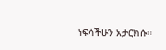ነፍሳችሁን አታርክሱ።